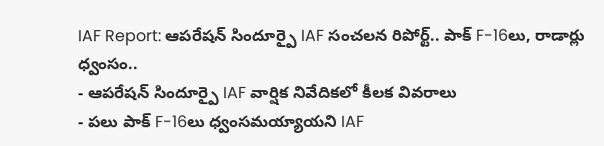IAF Report: ఆపరేషన్ సిందూర్పై IAF సంచలన రిపోర్ట్.. పాక్ F-16లు, రాడార్లు ధ్వంసం..
- ఆపరేషన్ సిందూర్పై IAF వార్షిక నివేదికలో కీలక వివరాలు
- పలు పాక్ F-16లు ధ్వంసమయ్యాయని IAF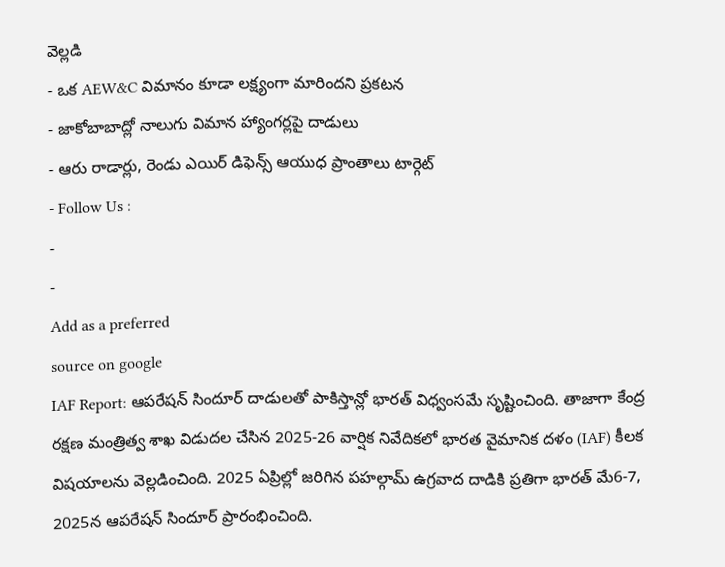వెల్లడి
- ఒక AEW&C విమానం కూడా లక్ష్యంగా మారిందని ప్రకటన
- జాకోబాబాద్లో నాలుగు విమాన హ్యాంగర్లపై దాడులు
- ఆరు రాడార్లు, రెండు ఎయిర్ డిఫెన్స్ ఆయుధ ప్రాంతాలు టార్గెట్
- Follow Us :
-
-
Add as a preferred
source on google
IAF Report: ఆపరేషన్ సిందూర్ దాడులతో పాకిస్తాన్లో భారత్ విధ్వంసమే సృష్టించింది. తాజాగా కేంద్ర రక్షణ మంత్రిత్వ శాఖ విడుదల చేసిన 2025-26 వార్షిక నివేదికలో భారత వైమానిక దళం (IAF) కీలక విషయాలను వెల్లడించింది. 2025 ఏప్రిల్లో జరిగిన పహల్గామ్ ఉగ్రవాద దాడికి ప్రతిగా భారత్ మే6-7, 2025న ఆపరేషన్ సిందూర్ ప్రారంభించింది.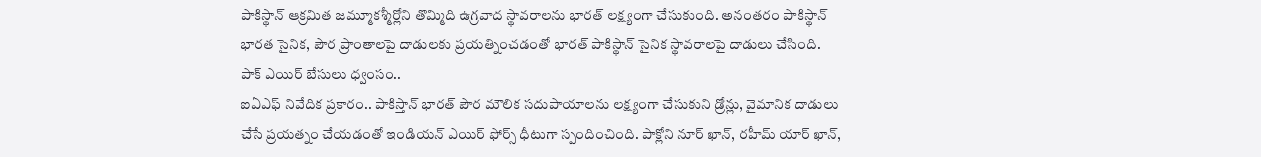పాకిస్థాన్ ఆక్రమిత జమ్మూకశ్మీర్లోని తొమ్మిది ఉగ్రవాద స్థావరాలను భారత్ లక్ష్యంగా చేసుకుంది. అనంతరం పాకిస్థాన్ భారత సైనిక, పౌర ప్రాంతాలపై దాడులకు ప్రయత్నించడంతో భారత్ పాకిస్థాన్ సైనిక స్థావరాలపై దాడులు చేసింది.
పాక్ ఎయిర్ బేసులు ధ్వంసం..
ఐఏఎఫ్ నివేదిక ప్రకారం.. పాకిస్తాన్ భారత్ పౌర మౌలిక సదుపాయాలను లక్ష్యంగా చేసుకుని డ్రోన్లు, వైమానిక దాడులు చేసే ప్రయత్నం చేయడంతో ఇండియన్ ఎయిర్ ఫోర్స్ ధీటుగా స్పందించింది. పాక్లోని నూర్ ఖాన్, రహీమ్ యార్ ఖాన్,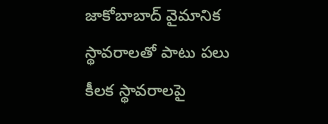జాకోబాబాద్ వైమానిక స్థావరాలతో పాటు పలు కీలక స్థావరాలపై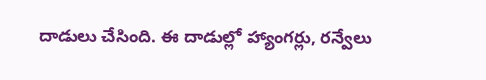దాడులు చేసింది. ఈ దాడుల్లో హ్యాంగర్లు, రన్వేలు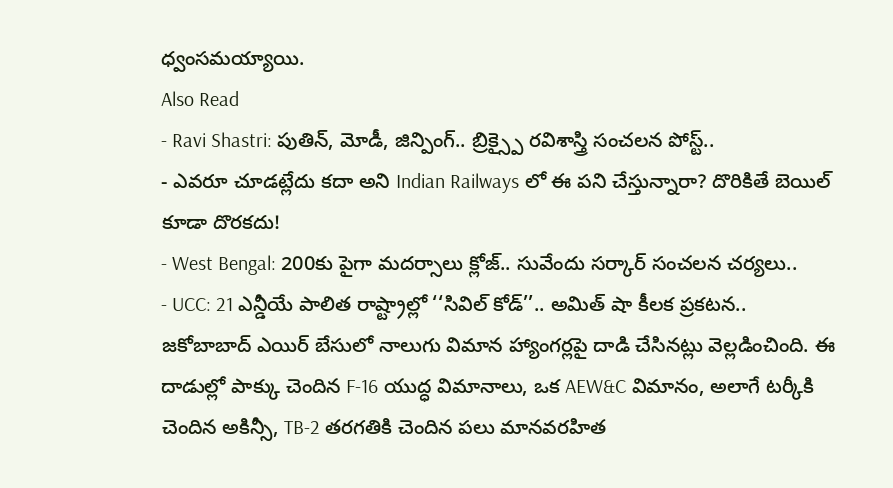ధ్వంసమయ్యాయి.
Also Read
- Ravi Shastri: పుతిన్, మోడీ, జిన్పింగ్.. బ్రిక్స్పై రవిశాస్త్రి సంచలన పోస్ట్..
- ఎవరూ చూడట్లేదు కదా అని Indian Railways లో ఈ పని చేస్తున్నారా? దొరికితే బెయిల్ కూడా దొరకదు!
- West Bengal: 200కు పైగా మదర్సాలు క్లోజ్.. సువేందు సర్కార్ సంచలన చర్యలు..
- UCC: 21 ఎన్డీయే పాలిత రాష్ట్రాల్లో ‘‘సివిల్ కోడ్’’.. అమిత్ షా కీలక ప్రకటన..
జకోబాబాద్ ఎయిర్ బేసులో నాలుగు విమాన హ్యాంగర్లపై దాడి చేసినట్లు వెల్లడించింది. ఈ దాడుల్లో పాక్కు చెందిన F-16 యుద్ధ విమానాలు, ఒక AEW&C విమానం, అలాగే టర్కీకి చెందిన అకిన్సీ, TB-2 తరగతికి చెందిన పలు మానవరహిత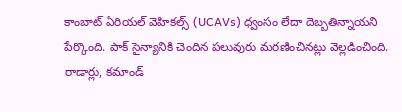కాంబాట్ ఏరియల్ వెహికల్స్ (UCAVs) ధ్వంసం లేదా దెబ్బతిన్నాయని పేర్కొంది. పాక్ సైన్యానికి చెందిన పలువురు మరణించినట్లు వెల్లడించింది.
రాడార్లు, కమాండ్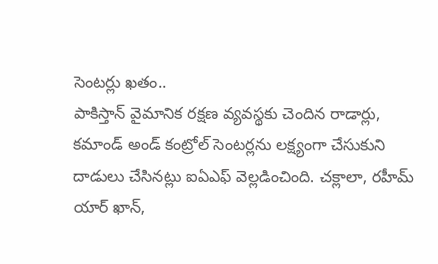సెంటర్లు ఖతం..
పాకిస్తాన్ వైమానిక రక్షణ వ్యవస్థకు చెందిన రాడార్లు, కమాండ్ అండ్ కంట్రోల్ సెంటర్లను లక్ష్యంగా చేసుకుని దాడులు చేసినట్లు ఐఏఎఫ్ వెల్లడించింది. చక్లాలా, రహీమ్ యార్ ఖాన్,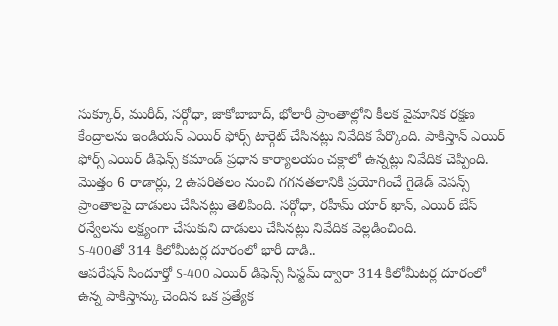సుక్కూర్, మురీద్, సర్గోధా, జాకోబాబాద్, భోలారీ ప్రాంతాల్లోని కీలక వైమానిక రక్షణ కేంద్రాలను ఇండియన్ ఎయిర్ ఫోర్స్ టార్గెట్ చేసినట్లు నివేదిక పేర్కొంది. పాకిస్తాన్ ఎయిర్ ఫోర్స్ ఎయిర్ డిఫెన్స్ కమాండ్ ప్రధాన కార్యాలయం చక్లాలో ఉన్నట్లు నివేదిక చెప్పింది. మొత్తం 6 రాడార్లు, 2 ఉపరితలం నుంచి గగనతలానికి ప్రయోగించే గైడెడ్ వెపన్స్ ప్రాంతాలపై దాడులు చేసినట్లు తెలిపింది. సర్గోధా, రహీమ్ యార్ ఖాన్, ఎయిర్ బేస్ రన్వేలను లక్ష్యంగా చేసుకుని దాడులు చేసినట్లు నివేదిక వెల్లడించింది.
S-400తో 314 కిలోమీటర్ల దూరంలో భారీ దాడి..
ఆపరేషన్ సిందూర్తో S-400 ఎయిర్ డిఫెన్స్ సిస్టమ్ ద్వారా 314 కిలోమీటర్ల దూరంలో ఉన్న పాకిస్తాన్కు చెందిన ఒక ప్రత్యేక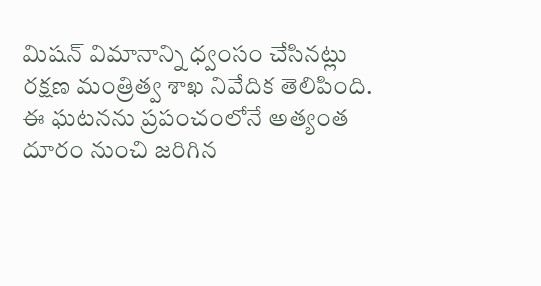మిషన్ విమానాన్ని ధ్వంసం చేసినట్లు రక్షణ మంత్రిత్వ శాఖ నివేదిక తెలిపింది. ఈ ఘటనను ప్రపంచంలోనే అత్యంత దూరం నుంచి జరిగిన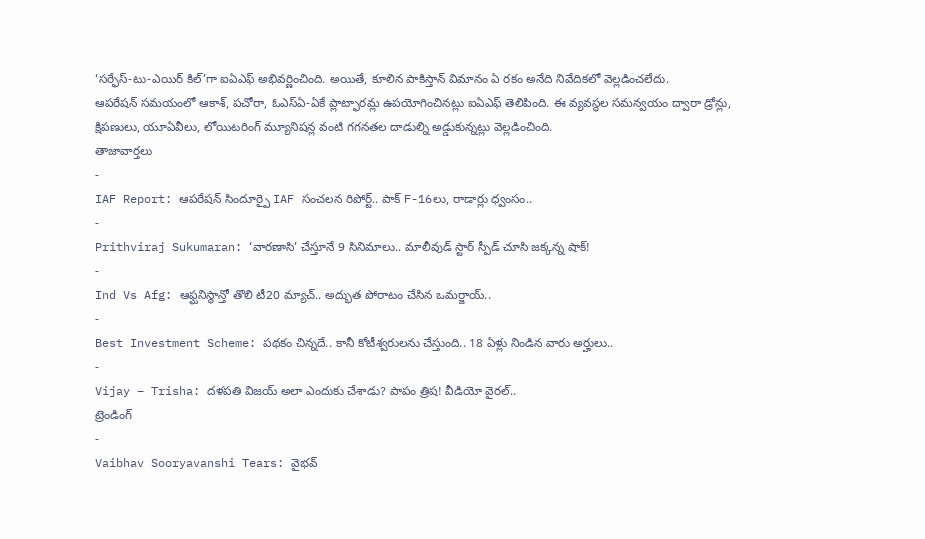‘సర్ఫేస్-టు-ఎయిర్ కిల్’గా ఐఏఎఫ్ అభివర్ణించింది. అయితే, కూలిన పాకిస్తాన్ విమానం ఏ రకం అనేది నివేదికలో వెల్లడించలేదు.
ఆపరేషన్ సమయంలో ఆకాశ్, పచోరా, ఓఎస్ఏ-ఏకే ప్లాట్ఫారమ్ల ఉపయోగించినట్లు ఐఏఎఫ్ తెలిపింది. ఈ వ్యవస్థల సమన్వయం ద్వారా డ్రోన్లు, క్షిపణులు, యూఏవీలు, లోయిటరింగ్ మ్యూనిషన్ల వంటి గగనతల దాడుల్ని అడ్డుకున్నట్లు వెల్లడించింది.
తాజావార్తలు
-
IAF Report: ఆపరేషన్ సిందూర్పై IAF సంచలన రిపోర్ట్.. పాక్ F-16లు, రాడార్లు ధ్వంసం..
-
Prithviraj Sukumaran: ‘వారణాసి’ చేస్తూనే 9 సినిమాలు.. మాలీవుడ్ స్టార్ స్పీడ్ చూసి జక్కన్న షాక్!
-
Ind Vs Afg: ఆఫ్ఘనిస్థాన్తో తొలి టీ20 మ్యాచ్.. అద్భుత పోరాటం చేసిన ఒమర్జాయ్..
-
Best Investment Scheme: పథకం చిన్నదే.. కానీ కోటీశ్వరులను చేస్తుంది.. 18 ఏళ్లు నిండిన వారు అర్హులు..
-
Vijay – Trisha: దళపతి విజయ్ అలా ఎందుకు చేశాడు? పాపం త్రిష! వీడియో వైరల్..
ట్రెండింగ్
-
Vaibhav Sooryavanshi Tears: వైభవ్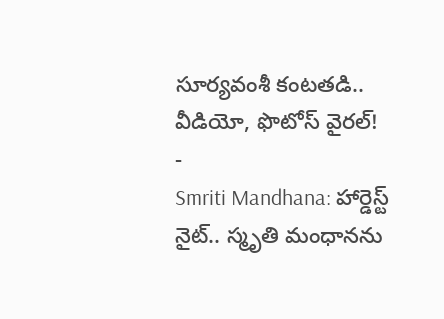సూర్యవంశీ కంటతడి.. వీడియో, ఫొటోస్ వైరల్!
-
Smriti Mandhana: హార్డెస్ట్ నైట్.. స్మృతి మంధానను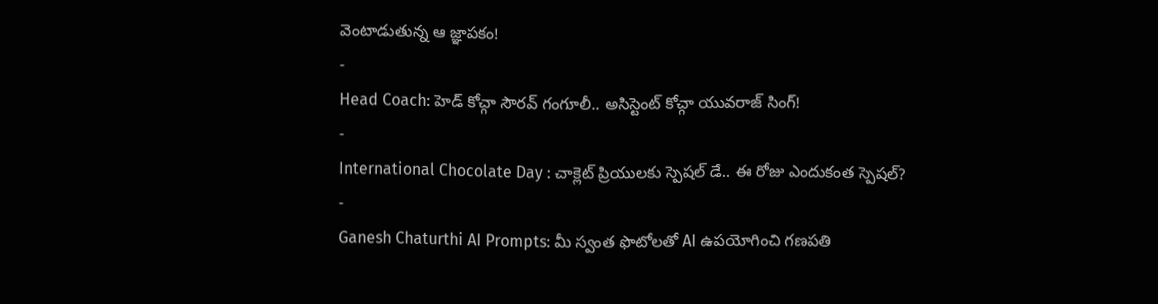వెంటాడుతున్న ఆ జ్ఞాపకం!
-
Head Coach: హెడ్ కోచ్గా సౌరవ్ గంగూలీ.. అసిస్టెంట్ కోచ్గా యువరాజ్ సింగ్!
-
International Chocolate Day : చాక్లెట్ ప్రియులకు స్పెషల్ డే.. ఈ రోజు ఎందుకంత స్పెషల్?
-
Ganesh Chaturthi AI Prompts: మీ స్వంత ఫొటోలతో AI ఉపయోగించి గణపతి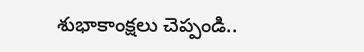శుభాకాంక్షలు చెప్పండి..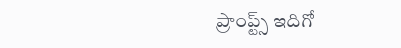ప్రాంప్ట్స్ ఇదిగో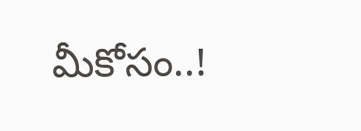మీకోసం..!